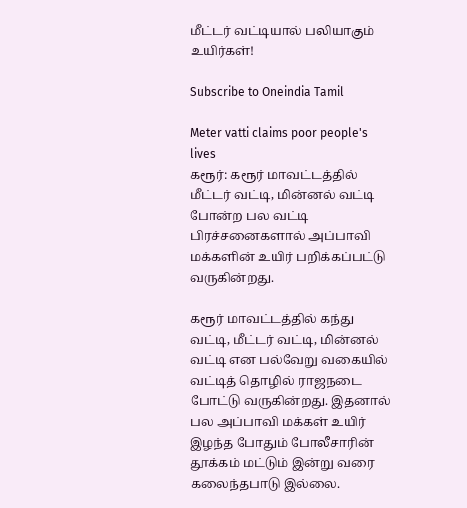மீட்டர் வட்டியால் பலியாகும் உயிர்கள்!

Subscribe to Oneindia Tamil

Meter vatti claims poor people's lives
கரூர்: கரூர் மாவட்டத்தில் மீட்டர் வட்டி, மின்னல் வட்டி போன்ற பல வட்டி பிரச்சனைகளால் அப்பாவி மக்களின் உயிர் பறிக்கப்பட்டு வருகின்றது.

கரூர் மாவட்டத்தில் கந்து வட்டி, மீட்டர் வட்டி, மின்னல் வட்டி என பல்வேறு வகையில் வட்டித் தொழில் ராஜநடை போட்டு வருகின்றது. இதனால் பல அப்பாவி மக்கள் உயிர் இழந்த போதும் போலீசாரின் தூக்கம் மட்டும் இன்று வரை கலைந்தபாடு இல்லை.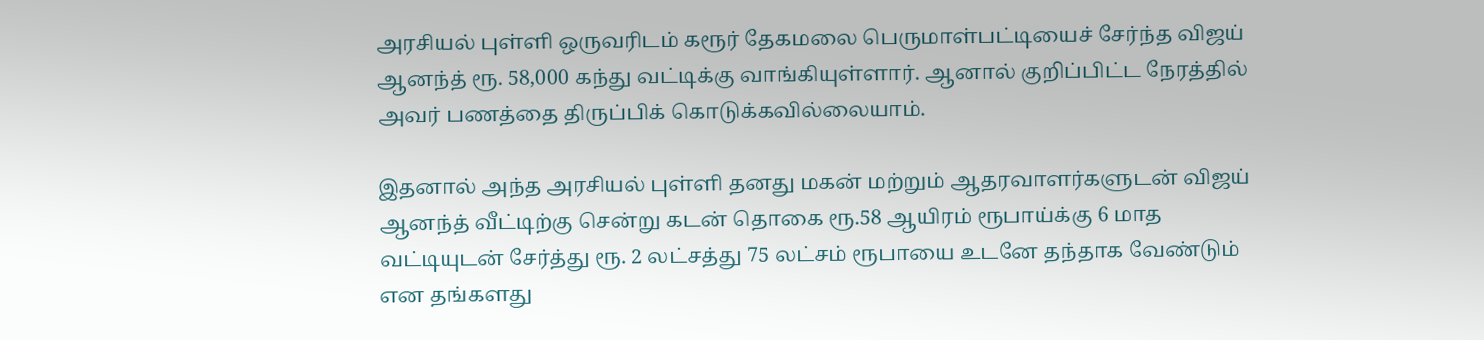அரசியல் புள்ளி ஒருவரிடம் கரூர் தேகமலை பெருமாள்பட்டியைச் சேர்ந்த விஜய் ஆனந்த் ரூ. 58,000 கந்து வட்டிக்கு வாங்கியுள்ளார். ஆனால் குறிப்பிட்ட நேரத்தில் அவர் பணத்தை திருப்பிக் கொடுக்கவில்லையாம்.

இதனால் அந்த அரசியல் புள்ளி தனது மகன் மற்றும் ஆதரவாளர்களுடன் விஜய் ஆனந்த் வீட்டிற்கு சென்று கடன் தொகை ரூ.58 ஆயிரம் ரூபாய்க்கு 6 மாத வட்டியுடன் சேர்த்து ரூ. 2 லட்சத்து 75 லட்சம் ரூபாயை உடனே தந்தாக வேண்டும் என தங்களது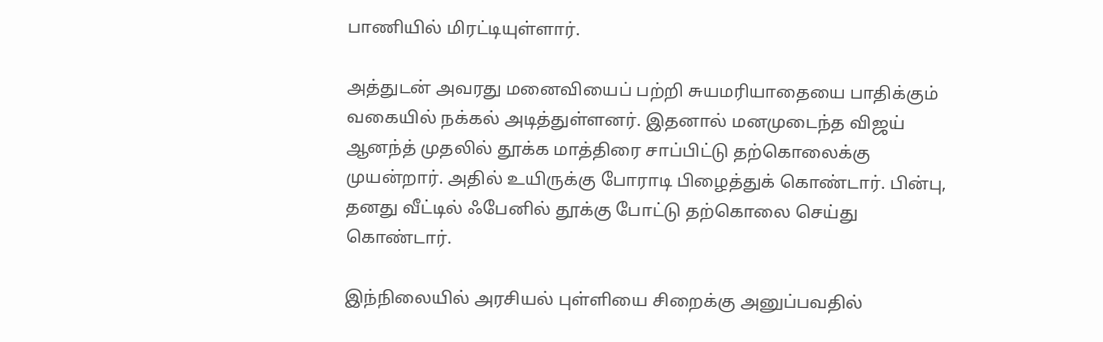பாணியில் மிரட்டியுள்ளார்.

அத்துடன் அவரது மனைவியைப் பற்றி சுயமரியாதையை பாதிக்கும் வகையில் நக்கல் அடித்துள்ளனர். இதனால் மனமுடைந்த விஜய் ஆனந்த் முதலில் தூக்க மாத்திரை சாப்பிட்டு தற்கொலைக்கு முயன்றார். அதில் உயிருக்கு போராடி பிழைத்துக் கொண்டார். பின்பு, தனது வீட்டில் ஃபேனில் தூக்கு போட்டு தற்கொலை செய்து கொண்டார்.

இந்நிலையில் அரசியல் புள்ளியை சிறைக்கு அனுப்பவதில்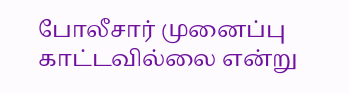போலீசார் முனைப்பு காட்டவில்லை என்று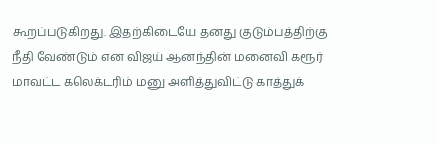கூறப்படுகிறது. இதற்கிடையே தனது குடும்பத்திற்கு நீதி வேண்டும் என விஜய் ஆனந்தின் மனைவி கரூர் மாவட்ட கலெக்டரிம் மனு அளித்துவிட்டு காத்துக்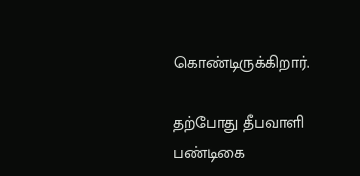கொண்டிருக்கிறார்.

தற்போது தீபவாளி பண்டிகை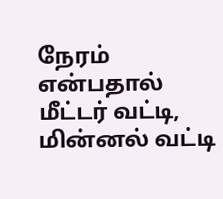நேரம் என்பதால் மீட்டர் வட்டி, மின்னல் வட்டி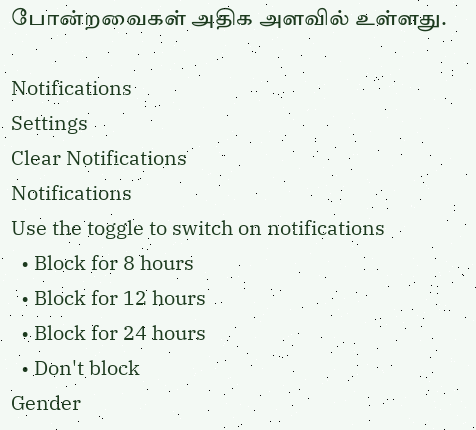போன்றவைகள் அதிக அளவில் உள்ளது.

Notifications
Settings
Clear Notifications
Notifications
Use the toggle to switch on notifications
  • Block for 8 hours
  • Block for 12 hours
  • Block for 24 hours
  • Don't block
Gender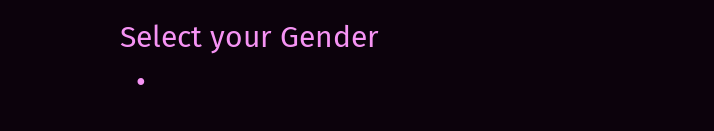Select your Gender
  •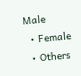Male
  • Female
  • Others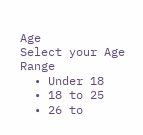Age
Select your Age Range
  • Under 18
  • 18 to 25
  • 26 to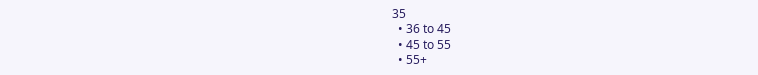35
  • 36 to 45
  • 45 to 55
  • 55+